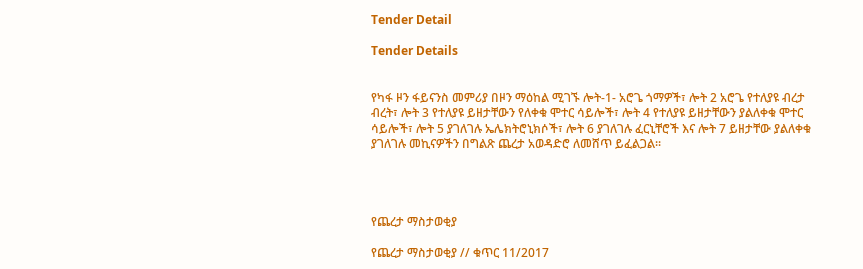Tender Detail

Tender Details


የካፋ ዞን ፋይናንስ መምሪያ በዞን ማዕከል ሚገኙ ሎት-1- አሮጌ ጎማዎች፣ ሎት 2 አሮጌ የተለያዩ ብረታ ብረት፣ ሎት 3 የተለያዩ ይዘታቸውን የለቀቁ ሞተር ሳይሎች፣ ሎት 4 የተለያዩ ይዘታቸውን ያልለቀቁ ሞተር ሳይሎች፣ ሎት 5 ያገለገሉ ኤሌክትሮኒክሶች፣ ሎት 6 ያገለገሉ ፈርኒቸሮች እና ሎት 7 ይዘታቸው ያልለቀቁ ያገለገሉ መኪናዎችን በግልጽ ጨረታ አወዳድሮ ለመሸጥ ይፈልጋል፡፡




የጨረታ ማስታወቂያ

የጨረታ ማስታወቂያ // ቁጥር 11/2017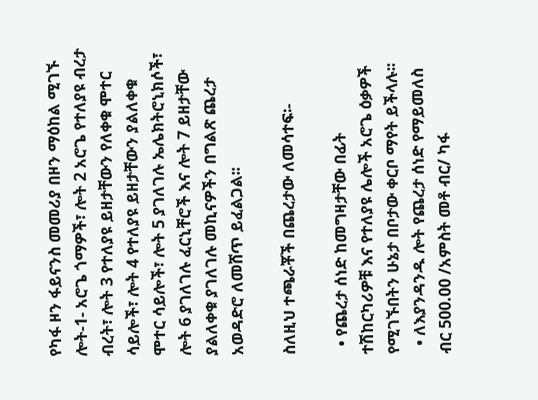የካፋ ዞን ፋይናንስ መመሪያ በዞን ማዕከል ሚገኙ ሎት-1- አሮጌ ጎማዎች፣ ሎት 2 አሮጌ የተለያዩ ብረታ ብረት፣ ሎት 3 የተለያዩ ይዘታቸውን የለቀቁ ሞተር ሳይሎች፣ ሎት 4 የተለያዩ ይዘታቸውን ያልለቀቁ ሞተር ሳይሎች፣ ሎት 5 ያገለገሉ ኤሌክትሮኒክሶች፣ ሎት 6 ያገለገሉ ፈርኒቸሮች እና ሎት 7 ይዘታቸው ያልለቀቁ ያገለገሉ መኪናዎችን በግልጽ ጨረታ አወዳድሮ ለመሸጥ ይፈልጋል፡፡

ስለዚህ ተጫራቾች በጨረታው ለመሳተፍ፡-

  • የጨረታ ሰነድ ከመግዛታቸው በፊት ተሽከርካሪዎቹ እና የተለያዩ ሌሎች አሮጌ ዕቃዎች የሚገኙበትን ሁኔታ በቦታው ቀርቦ ማየት ይችላሉ፡፡
  • ለእያንዳንዱ ሎት የጨረታ ሰነድ የማይመለስ ብር 500.00 /አምስት መቶ ብር/ ካፋ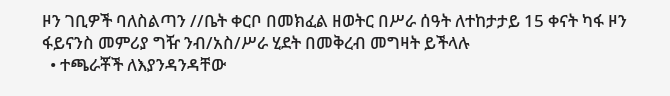ዞን ገቢዎች ባለስልጣን //ቤት ቀርቦ በመክፈል ዘወትር በሥራ ሰዓት ለተከታታይ 15 ቀናት ካፋ ዞን ፋይናንስ መምሪያ ግዥ ንብ/አስ/ሥራ ሂደት በመቅረብ መግዛት ይችላሉ
  • ተጫራቾች ለእያንዳንዳቸው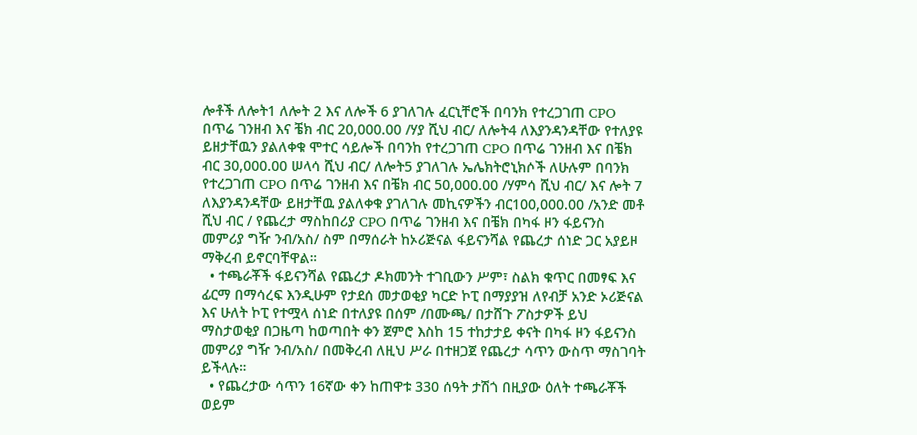ሎቶች ለሎት1 ለሎት 2 እና ለሎች 6 ያገለገሉ ፈርኒቸሮች በባንክ የተረጋገጠ CPO በጥሬ ገንዘብ እና ቼክ ብር 20,000.00 /ሃያ ሺህ ብር/ ለሎት4 ለእያንዳንዳቸው የተለያዩ ይዘታቸዉን ያልለቀቁ ሞተር ሳይሎች በባንከ የተረጋገጠ CPO በጥሬ ገንዘብ እና በቼክ ብር 30,000.00 ሠላሳ ሺህ ብር/ ለሎት5 ያገለገሉ ኤሌክትሮኒክሶች ለሁሉም በባንክ የተረጋገጠ CPO በጥሬ ገንዘብ እና በቼክ ብር 50,000.00 /ሃምሳ ሺህ ብር/ እና ሎት 7 ለእያንዳንዳቸው ይዘታቸዉ ያልለቀቁ ያገለገሉ መኪናዎችን ብር100,000.00 /አንድ መቶ ሺህ ብር / የጨረታ ማስከበሪያ CPO በጥሬ ገንዘብ እና በቼክ በካፋ ዞን ፋይናንስ መምሪያ ግዥ ንብ/አስ/ ስም በማሰራት ከኦሪጅናል ፋይናንሻል የጨረታ ሰነድ ጋር አያይዞ ማቅረብ ይኖርባቸዋል።
  • ተጫራቾች ፋይናንሻል የጨረታ ዶክመንት ተገቢውን ሥም፣ ስልክ ቁጥር በመፃፍ እና ፊርማ በማሳረፍ እንዲሁም የታደሰ መታወቂያ ካርድ ኮፒ በማያያዝ ለየብቻ አንድ ኦሪጅናል እና ሁለት ኮፒ የተሟላ ሰነድ በተለያዩ በሰም /በሙጫ/ በታሸጉ ፖስታዎች ይህ ማስታወቂያ በጋዜጣ ከወጣበት ቀን ጀምሮ እስከ 15 ተከታታይ ቀናት በካፋ ዞን ፋይናንስ መምሪያ ግዥ ንብ/አስ/ በመቅረብ ለዚህ ሥራ በተዘጋጀ የጨረታ ሳጥን ውስጥ ማስገባት ይችላሉ።
  • የጨረታው ሳጥን 16ኛው ቀን ከጠዋቱ 330 ሰዓት ታሽጎ በዚያው ዕለት ተጫራቾች ወይም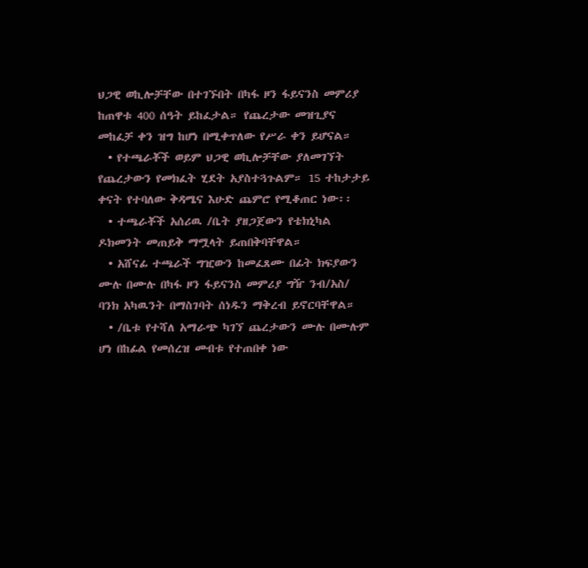ህጋዊ ወኪሎቻቸው በተገኙበት በካፋ ዞን ፋይናንስ መምሪያ ከጠዋቱ 400 ሰዓት ይከፈታል። የጨረታው መዝጊያና መከፈቻ ቀን ዝግ ከሆነ በሚቀጥለው የሥራ ቀን ይሆናል።
  • የተጫራቾች ወይም ህጋዊ ወኪሎቻቸው ያለመገኘት የጨረታውን የመክፈት ሂደት አያስተጓጉልም። 15 ተከታታይ ቀናት የተባለው ቅዳሜና እሁድ ጨምሮ የሚቆጠር ነው፡፡
  • ተጫራቾች አሰሪዉ /ቤት ያዘጋጀውን የቴክኒካል ዶክመንት መጠይቅ ማሟላት ይጠበቅባቸዋል።
  • አሸናፊ ተጫራች ግዢውን ከመፈጸሙ በፊት ክፍያውን ሙሉ በሙሉ በካፋ ዞን ፋይናንስ መምሪያ ግዥ ንብ/አስ/ ባንክ አካዉንት በማስገባት ሰነዱን ማቅረብ ይኖርባቸዋል።
  • /ቤቱ የተሻለ አማራጭ ካገኘ ጨረታውን ሙሉ በሙሉም ሆነ በከፊል የመሰረዝ መብቱ የተጠበቀ ነው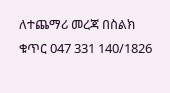ለተጨማሪ መረጃ በስልክ ቁጥር 047 331 140/1826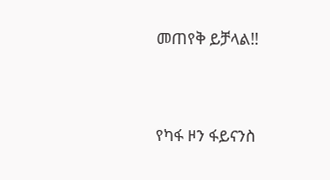መጠየቅ ይቻላል!!



የካፋ ዞን ፋይናንስ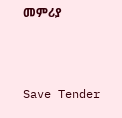መምሪያ



Save Tender